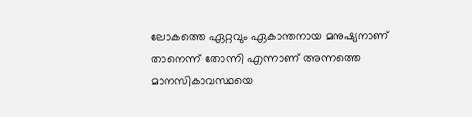ലോകത്തെ ഏറ്റവും ഏകാന്തനായ മനുഷ്യനാണ് താനെന്ന് തോന്നി എന്നാണ് അന്നത്തെ മാനസികാവസ്ഥയെ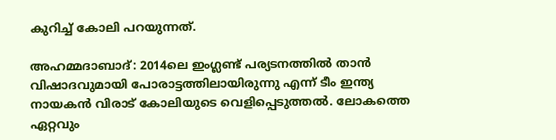കുറിച്ച് കോലി പറയുന്നത്.

അഹമ്മദാബാദ്: 2014ലെ ഇംഗ്ലണ്ട് പര്യടനത്തില്‍ താന്‍ വിഷാദവുമായി പോരാട്ടത്തിലായിരുന്നു എന്ന് ടീം ഇന്ത്യ നായകന്‍ വിരാട് കോലിയുടെ വെളിപ്പെടുത്തല്‍. ലോകത്തെ ഏറ്റവും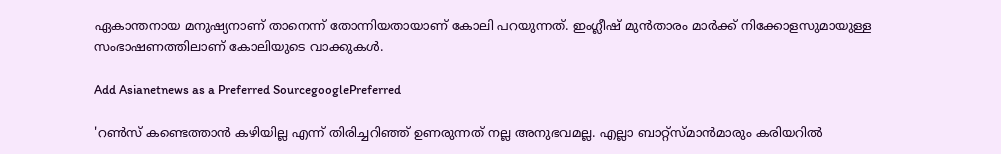ഏകാന്തനായ മനുഷ്യനാണ് താനെന്ന് തോന്നിയതായാണ് കോലി പറയുന്നത്. ഇംഗ്ലീഷ് മുന്‍താരം മാര്‍ക്ക് നിക്കോളസുമായുള്ള സംഭാഷണത്തിലാണ് കോലിയുടെ വാക്കുകള്‍.

Add Asianetnews as a Preferred SourcegooglePreferred

'റണ്‍സ് കണ്ടെത്താന്‍ കഴിയില്ല എന്ന് തിരിച്ചറിഞ്ഞ് ഉണരുന്നത് നല്ല അനുഭവമല്ല. എല്ലാ ബാറ്റ്സ്‌മാന്‍മാരും കരിയറില്‍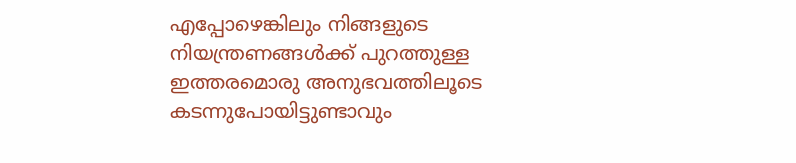എപ്പോഴെങ്കിലും നിങ്ങളുടെ നിയന്ത്രണങ്ങള്‍ക്ക് പുറത്തുള്ള ഇത്തരമൊരു അനുഭവത്തിലൂടെ കടന്നുപോയിട്ടുണ്ടാവും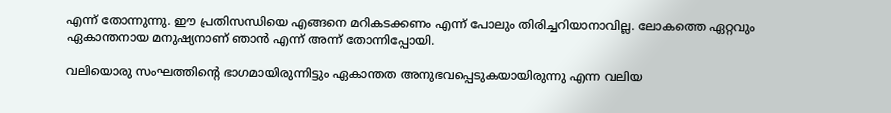എന്ന് തോന്നുന്നു. ഈ പ്രതിസന്ധിയെ എങ്ങനെ മറികടക്കണം എന്ന് പോലും തിരിച്ചറിയാനാവില്ല. ലോകത്തെ ഏറ്റവും ഏകാന്തനായ മനുഷ്യനാണ് ഞാന്‍ എന്ന് അന്ന് തോന്നിപ്പോയി.

വലിയൊരു സംഘത്തിന്‍റെ ഭാഗമായിരുന്നിട്ടും ഏകാന്തത അനുഭവപ്പെടുകയായിരുന്നു എന്ന വലിയ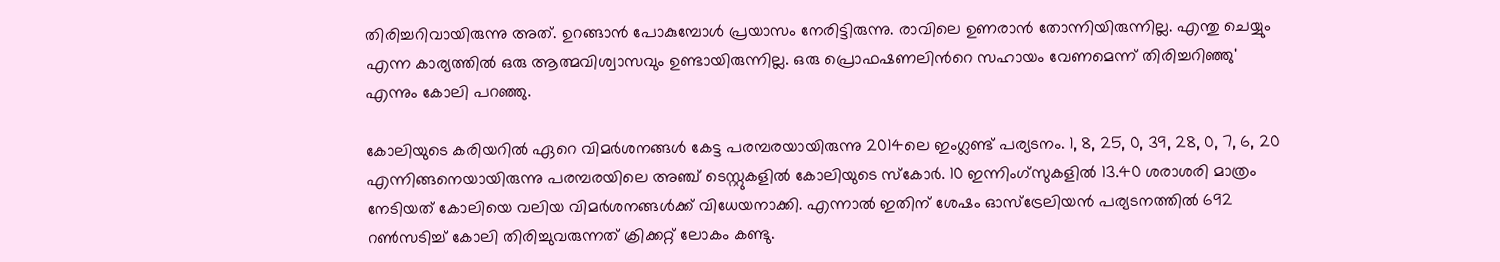തിരിച്ചറിവായിരുന്നു അത്. ഉറങ്ങാന്‍ പോകുമ്പോള്‍ പ്രയാസം നേരിട്ടിരുന്നു. രാവിലെ ഉണരാന്‍ തോന്നിയിരുന്നില്ല. എന്തു ചെയ്യും എന്ന കാര്യത്തില്‍ ഒരു ആത്മവിശ്വാസവും ഉണ്ടായിരുന്നില്ല. ഒരു പ്രൊഫഷണലിന്‍റെ സഹായം വേണമെന്ന് തിരിച്ചറിഞ്ഞു' എന്നും കോലി പറഞ്ഞു.

കോലിയുടെ കരിയറില്‍ ഏറെ വിമര്‍ശനങ്ങള്‍ കേട്ട പരമ്പരയായിരുന്നു 2014ലെ ഇംഗ്ലണ്ട് പര്യടനം. 1, 8, 25, 0, 39, 28, 0, 7, 6, 20 എന്നിങ്ങനെയായിരുന്നു പരമ്പരയിലെ അഞ്ച് ടെസ്റ്റുകളില്‍ കോലിയുടെ സ്‌കോര്‍. 10 ഇന്നിംഗ്‌സുകളില്‍ 13.40 ശരാശരി മാത്രം നേടിയത് കോലിയെ വലിയ വിമര്‍ശനങ്ങള്‍ക്ക് വിധേയനാക്കി. എന്നാല്‍ ഇതിന് ശേഷം ഓസ്‌ട്രേലിയന്‍ പര്യടനത്തില്‍ 692 റണ്‍സടിച്ച് കോലി തിരിച്ചുവരുന്നത് ക്രിക്കറ്റ് ലോകം കണ്ടു.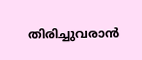തിരിച്ചുവരാന്‍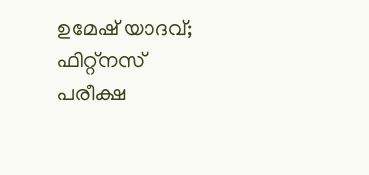ഉമേഷ് യാദവ്; ഫിറ്റ്നസ് പരീക്ഷ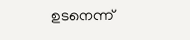ഉടനെന്ന്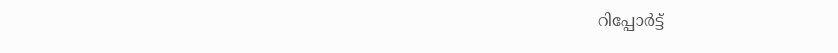റിപ്പോര്‍ട്ട്